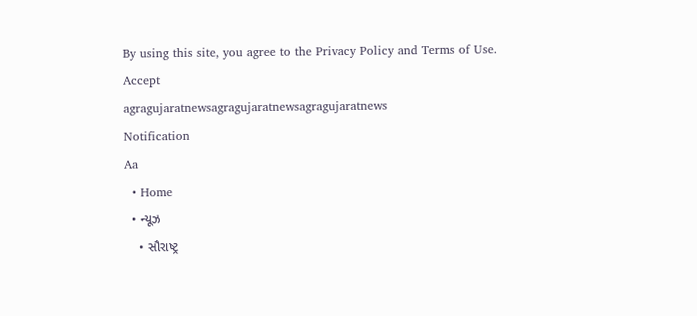By using this site, you agree to the Privacy Policy and Terms of Use.
Accept
agragujaratnewsagragujaratnewsagragujaratnews
Notification
Aa
  • Home
  • ન્યૂઝ
    • સૌરાષ્ટ્ર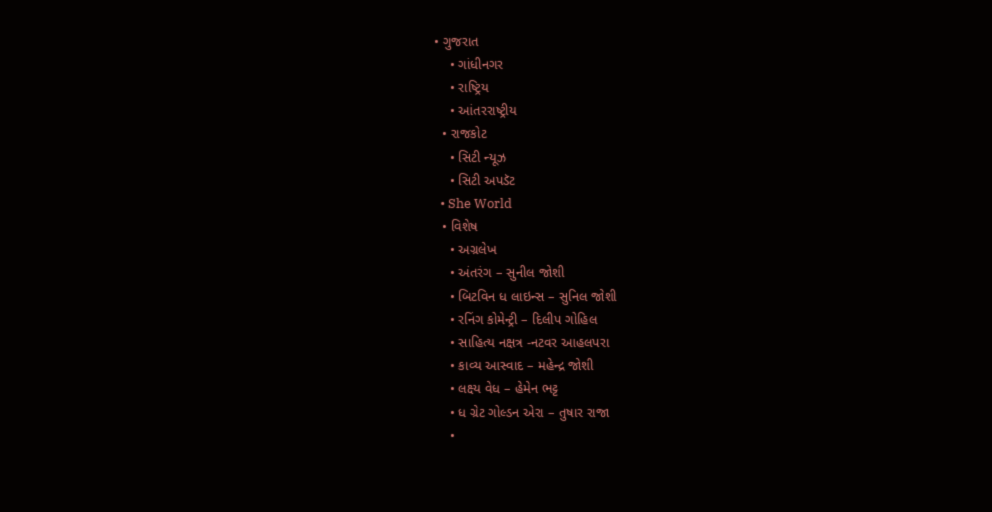• ગુજરાત
    • ગાંધીનગર
    • રાષ્ટ્રિય
    • આંતરરાષ્ટ્રીય
  • રાજકોટ
    • સિટી ન્યૂઝ
    • સિટી અપડૅટ
  • She World
  • વિશેષ
    • અગ્રલેખ
    • અંતરંગ – સુનીલ જોશી
    • બિટવિન ધ લાઇન્સ – સુનિલ જોશી
    • રનિંગ કોમેન્ટ્રી – દિલીપ ગોહિલ
    • સાહિત્ય નક્ષત્ર -નટવર આહલપરા
    • કાવ્ય આસ્વાદ – મહેન્દ્ર જોશી
    • લક્ષ્ય વેધ – હેમેન ભટ્ટ
    • ધ ગ્રેટ ગોલ્ડન એરા – તુષાર રાજા
    •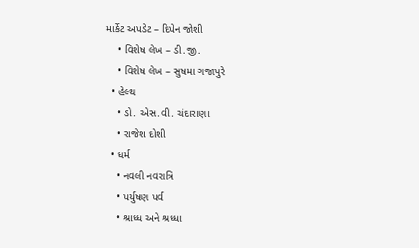માર્કેટ અપડેટ – દિપેન જોશી
    • વિશેષ લેખ – ડી.જી.
    • વિશેષ લેખ – સુષમા ગજાપુરે
  • હેલ્થ
    • ડો. એસ.વી. ચંદારાણા
    • રાજેશ દોશી
  • ધર્મ
    • નવલી નવરાત્રિ
    • પર્યુષણ પર્વ
    • શ્રાધ્ધ અને શ્રધ્ધા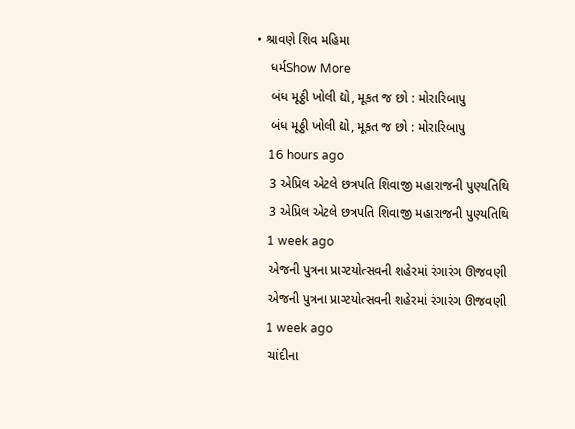• શ્રાવણે શિવ મહિમા
    ધર્મShow More
    બંધ મૂઠ્ઠી ખોલી દ્યો, મૂકત જ છો : મોરારિબાપુ
    બંધ મૂઠ્ઠી ખોલી દ્યો, મૂકત જ છો : મોરારિબાપુ
    16 hours ago
    3 એપ્રિલ એટલે છત્રપતિ શિવાજી મહારાજની પુણ્યતિથિ
    3 એપ્રિલ એટલે છત્રપતિ શિવાજી મહારાજની પુણ્યતિથિ
    1 week ago
    એજની પુત્રના પ્રાગ્ટયોત્સવની શહેરમાં રંગારંગ ઊજવણી
    એજની પુત્રના પ્રાગ્ટયોત્સવની શહેરમાં રંગારંગ ઊજવણી
    1 week ago
    ચાંદીના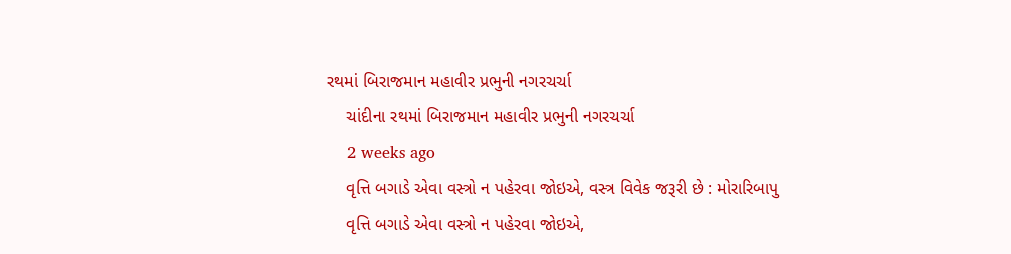રથમાં બિરાજમાન મહાવીર પ્રભુની નગરચર્ચા
    ચાંદીના રથમાં બિરાજમાન મહાવીર પ્રભુની નગરચર્ચા
    2 weeks ago
    વૃત્તિ બગાડે એવા વસ્ત્રો ન પહેરવા જોઇએ, વસ્ત્ર વિવેક જરૂરી છે : મોરારિબાપુ
    વૃત્તિ બગાડે એવા વસ્ત્રો ન પહેરવા જોઇએ,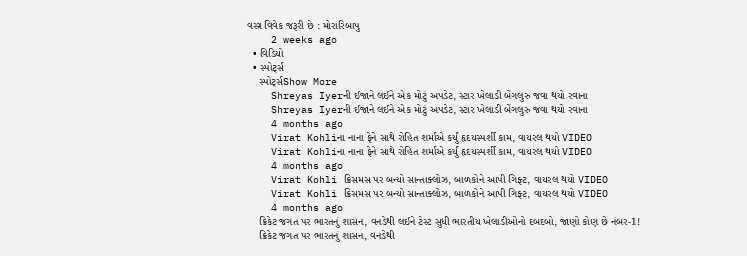વસ્ત્ર વિવેક જરૂરી છે : મોરારિબાપુ
    2 weeks ago
  • વિડિયો
  • સ્પોર્ટ્સ
    સ્પોર્ટ્સShow More
    Shreyas Iyerની ઈજાને લઈને એક મોટું અપડેટ, સ્ટાર ખેલાડી બેંગલુરુ જવા થયો રવાના
    Shreyas Iyerની ઈજાને લઈને એક મોટું અપડેટ, સ્ટાર ખેલાડી બેંગલુરુ જવા થયો રવાના
    4 months ago
    Virat Kohliના નાના ફેને સાથે રોહિત શર્માએ કર્યું હૃદયસ્પર્શી કામ, વાયરલ થયો VIDEO
    Virat Kohliના નાના ફેને સાથે રોહિત શર્માએ કર્યું હૃદયસ્પર્શી કામ, વાયરલ થયો VIDEO
    4 months ago
    Virat Kohli ક્રિસમસ પર બન્યો સાન્તાક્લોઝ, બાળકોને આપી ગિફ્ટ, વાયરલ થયો VIDEO
    Virat Kohli ક્રિસમસ પર બન્યો સાન્તાક્લોઝ, બાળકોને આપી ગિફ્ટ, વાયરલ થયો VIDEO
    4 months ago
    ક્રિકેટ જગત પર ભારતનું શાસન, વનડેથી લઈને ટેસ્ટ સુધી ભારતીય ખેલાડીઓનો દબદબો, જાણો કોણ છે નંબર-1!
    ક્રિકેટ જગત પર ભારતનું શાસન, વનડેથી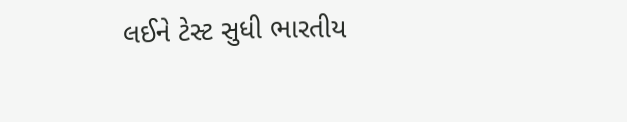લઈને ટેસ્ટ સુધી ભારતીય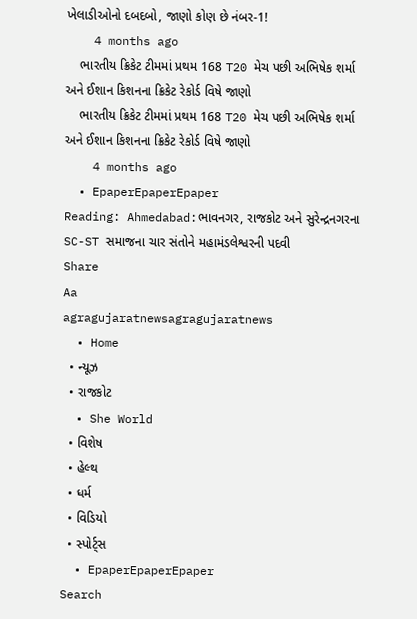ખેલાડીઓનો દબદબો, જાણો કોણ છે નંબર-1!
    4 months ago
    ભારતીય ક્રિકેટ ટીમમાં પ્રથમ 168 T20 મેચ પછી અભિષેક શર્મા અને ઈશાન કિશનના ક્રિકેટ રેકોર્ડ વિષે જાણો
    ભારતીય ક્રિકેટ ટીમમાં પ્રથમ 168 T20 મેચ પછી અભિષેક શર્મા અને ઈશાન કિશનના ક્રિકેટ રેકોર્ડ વિષે જાણો
    4 months ago
  • EpaperEpaperEpaper
Reading: Ahmedabad:ભાવનગર, રાજકોટ અને સુરેન્દ્રનગરના SC-ST સમાજના ચાર સંતોને મહામંડલેશ્વરની પદવી
Share
Aa
agragujaratnewsagragujaratnews
  • Home
  • ન્યૂઝ
  • રાજકોટ
  • She World
  • વિશેષ
  • હેલ્થ
  • ધર્મ
  • વિડિયો
  • સ્પોર્ટ્સ
  • EpaperEpaperEpaper
Search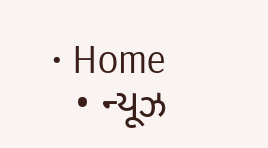• Home
  • ન્યૂઝ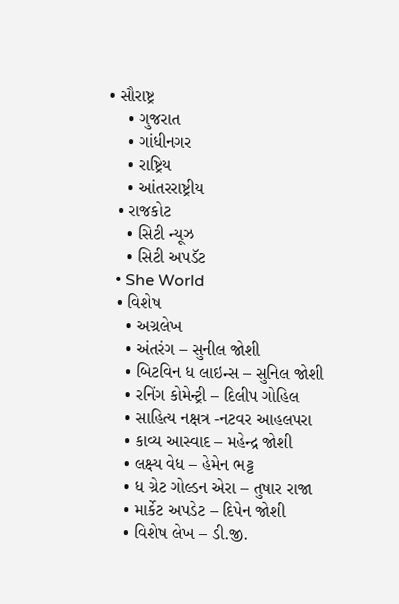• સૌરાષ્ટ્ર
    • ગુજરાત
    • ગાંધીનગર
    • રાષ્ટ્રિય
    • આંતરરાષ્ટ્રીય
  • રાજકોટ
    • સિટી ન્યૂઝ
    • સિટી અપડૅટ
  • She World
  • વિશેષ
    • અગ્રલેખ
    • અંતરંગ – સુનીલ જોશી
    • બિટવિન ધ લાઇન્સ – સુનિલ જોશી
    • રનિંગ કોમેન્ટ્રી – દિલીપ ગોહિલ
    • સાહિત્ય નક્ષત્ર -નટવર આહલપરા
    • કાવ્ય આસ્વાદ – મહેન્દ્ર જોશી
    • લક્ષ્ય વેધ – હેમેન ભટ્ટ
    • ધ ગ્રેટ ગોલ્ડન એરા – તુષાર રાજા
    • માર્કેટ અપડેટ – દિપેન જોશી
    • વિશેષ લેખ – ડી.જી.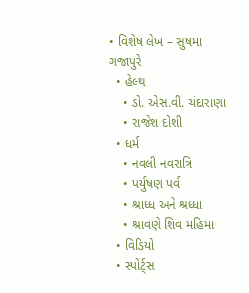• વિશેષ લેખ – સુષમા ગજાપુરે
  • હેલ્થ
    • ડો. એસ.વી. ચંદારાણા
    • રાજેશ દોશી
  • ધર્મ
    • નવલી નવરાત્રિ
    • પર્યુષણ પર્વ
    • શ્રાધ્ધ અને શ્રધ્ધા
    • શ્રાવણે શિવ મહિમા
  • વિડિયો
  • સ્પોર્ટ્સ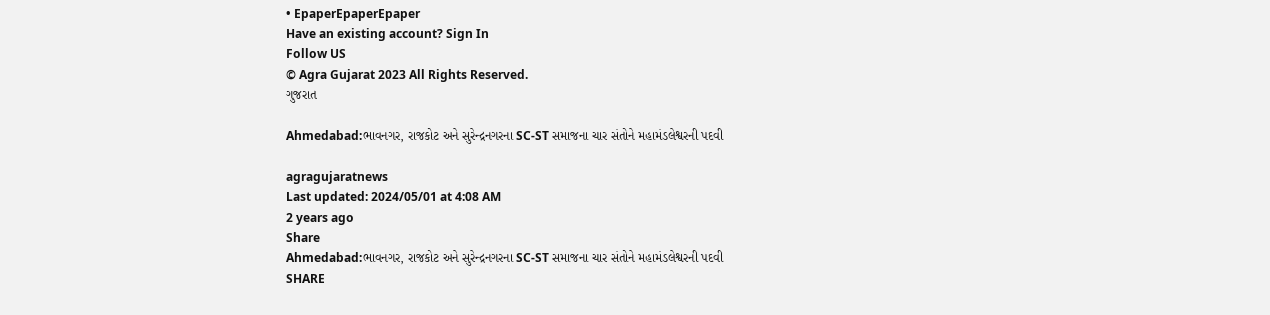• EpaperEpaperEpaper
Have an existing account? Sign In
Follow US
© Agra Gujarat 2023 All Rights Reserved.
ગુજરાત

Ahmedabad:ભાવનગર, રાજકોટ અને સુરેન્દ્રનગરના SC-ST સમાજના ચાર સંતોને મહામંડલેશ્વરની પદવી

agragujaratnews
Last updated: 2024/05/01 at 4:08 AM
2 years ago
Share
Ahmedabad:ભાવનગર, રાજકોટ અને સુરેન્દ્રનગરના SC-ST સમાજના ચાર સંતોને મહામંડલેશ્વરની પદવી
SHARE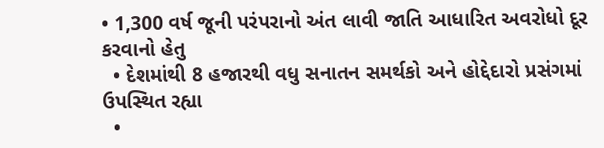• 1,300 વર્ષ જૂની પરંપરાનો અંત લાવી જાતિ આધારિત અવરોધો દૂર કરવાનો હેતુ
  • દેશમાંથી 8 હજારથી વધુ સનાતન સમર્થકો અને હોદ્દેદારો પ્રસંગમાં ઉપસ્થિત રહ્યા
  •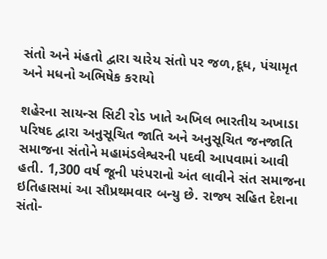સંતો અને મંહતો દ્વારા ચારેય સંતો પર જળ,દૂધ, પંચામૃત અને મધનો અભિષેક કરાયો

શહેરના સાયન્સ સિટી રોડ ખાતે અખિલ ભારતીય અખાડા પરિષદ દ્વારા અનુસૂચિત જાતિ અને અનુસૂચિત જનજાતિ સમાજના સંતોને મહામંડલેશ્વરની પદવી આપવામાં આવી હતી. 1,300 વર્ષ જૂની પરંપરાનો અંત લાવીને સંત સમાજના ઇતિહાસમાં આ સૌપ્રથમવાર બન્યુ છે. રાજ્ય સહિત દેશના સંતો-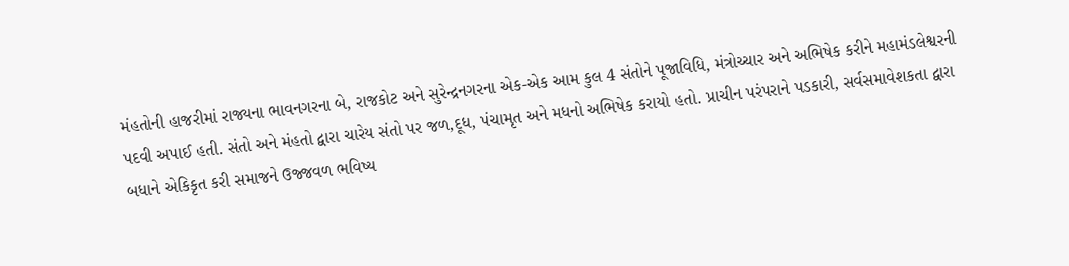મંહતોની હાજરીમાં રાજ્યના ભાવનગરના બે, રાજકોટ અને સુરેન્દ્રનગરના એક-એક આમ કુલ 4 સંતોને પૂજાવિધિ, મંત્રોચ્ચાર અને અભિષેક કરીને મહામંડલેશ્વરની પદવી અપાઈ હતી. સંતો અને મંહતો દ્વારા ચારેય સંતો પર જળ,દૂધ, પંચામૃત અને મધનો અભિષેક કરાયો હતો. પ્રાચીન પરંપરાને પડકારી, સર્વસમાવેશકતા દ્વારા બધાને એકિકૃત કરી સમાજને ઉજ્જવળ ભવિષ્ય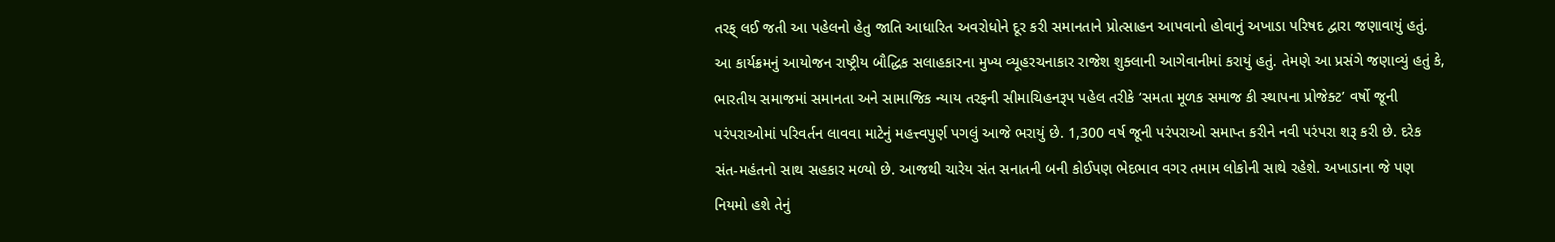તરફ્ લઈ જતી આ પહેલનો હેતુ જાતિ આધારિત અવરોધોને દૂર કરી સમાનતાને પ્રોત્સાહન આપવાનો હોવાનું અખાડા પરિષદ દ્વારા જણાવાયું હતું. આ કાર્યક્રમનું આયોજન રાષ્ટ્રીય બૌદ્ધિક સલાહકારના મુખ્ય વ્યૂહરચનાકાર રાજેશ શુક્લાની આગેવાનીમાં કરાયું હતું. તેમણે આ પ્રસંગે જણાવ્યું હતું કે, ભારતીય સમાજમાં સમાનતા અને સામાજિક ન્યાય તરફની સીમાચિહનરૂપ પહેલ તરીકે ‘સમતા મૂળક સમાજ કી સ્થાપના પ્રોજેક્ટ’ વર્ષો જૂની પરંપરાઓમાં પરિવર્તન લાવવા માટેનું મહત્ત્વપુર્ણ પગલું આજે ભરાયું છે. 1,300 વર્ષ જૂની પરંપરાઓ સમાપ્ત કરીને નવી પરંપરા શરૂ કરી છે. દરેક સંત-મહંતનો સાથ સહકાર મળ્યો છે. આજથી ચારેય સંત સનાતની બની કોઈપણ ભેદભાવ વગર તમામ લોકોની સાથે રહેશે. અખાડાના જે પણ નિયમો હશે તેનું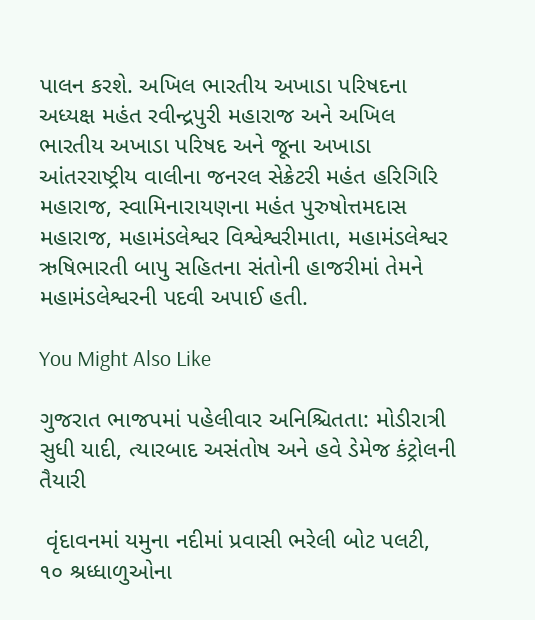પાલન કરશે. અખિલ ભારતીય અખાડા પરિષદના અધ્યક્ષ મહંત રવીન્દ્રપુરી મહારાજ અને અખિલ ભારતીય અખાડા પરિષદ અને જૂના અખાડા આંતરરાષ્ટ્રીય વાલીના જનરલ સેક્રેટરી મહંત હરિગિરિ મહારાજ, સ્વામિનારાયણના મહંત પુરુષોત્તમદાસ મહારાજ, મહામંડલેશ્વર વિશ્વેશ્વરીમાતા, મહામંડલેશ્વર ઋષિભારતી બાપુ સહિતના સંતોની હાજરીમાં તેમને મહામંડલેશ્વરની પદવી અપાઈ હતી.

You Might Also Like

ગુજરાત ભાજપમાં પહેલીવાર અનિશ્ચિતતા: મોડીરાત્રી સુધી યાદી, ત્યારબાદ અસંતોષ અને હવે ડેમેજ કંટ્રોલની તૈયારી

 વૃંદાવનમાં યમુના નદીમાં પ્રવાસી ભરેલી બોટ પલટી, ૧૦ શ્રધ્ધાળુઓના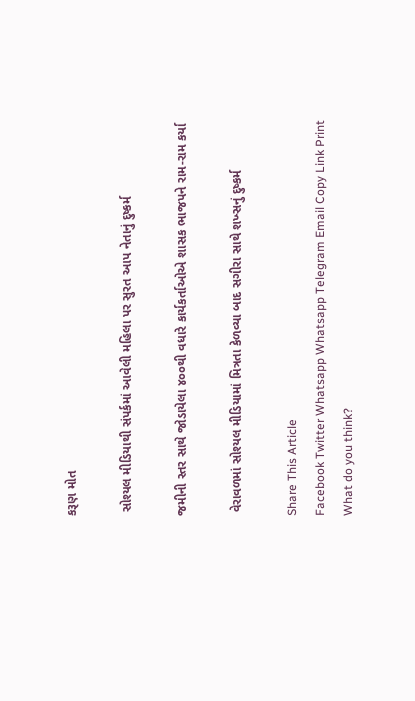કરૂણ મોત

 સોશ્યલ મીડિયાથી સંપર્કમાં આવેલી મહિલા પર સુરત આપ નેતાનું દુષ્કર્મ

જમીની સ્તર સાથે જોડાયેલા ૪૦૦થી વધારે કાર્યકર્તાઓએ શાસક ભાજપને રામ-રામ કર્યા

 વેરાવળમાં સોશ્યલ મીડિયામાં મિત્રતા કેળવ્યા બાદ સગીરા સાથે શખ્સનું દુષ્કર્મ

Share This Article
Facebook Twitter Whatsapp Whatsapp Telegram Email Copy Link Print
What do you think?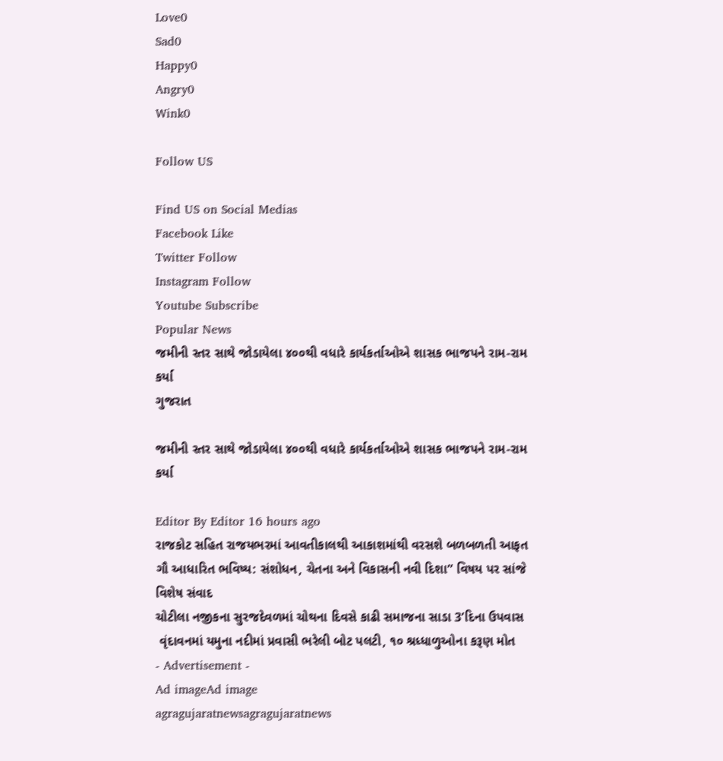Love0
Sad0
Happy0
Angry0
Wink0

Follow US

Find US on Social Medias
Facebook Like
Twitter Follow
Instagram Follow
Youtube Subscribe
Popular News
જમીની સ્તર સાથે જોડાયેલા ૪૦૦થી વધારે કાર્યકર્તાઓએ શાસક ભાજપને રામ-રામ કર્યા
ગુજરાત

જમીની સ્તર સાથે જોડાયેલા ૪૦૦થી વધારે કાર્યકર્તાઓએ શાસક ભાજપને રામ-રામ કર્યા

Editor By Editor 16 hours ago
રાજકોટ સહિત રાજયભરમાં આવતીકાલથી આકાશમાંથી વરસશે બળબળતી આફત
ગૌ આધારિત ભવિષ્ય: સંશોધન, ચેતના અને વિકાસની નવી દિશા” વિષય પર સાંજે વિશેષ સંવાદ
ચોટીલા નજીકના સુરજદેવળમાં ચોથના દિવસે કાઢી સમાજના સાડા 3’દિના ઉપવાસ
 વૃંદાવનમાં યમુના નદીમાં પ્રવાસી ભરેલી બોટ પલટી, ૧૦ શ્રધ્ધાળુઓના કરૂણ મોત
- Advertisement -
Ad imageAd image
agragujaratnewsagragujaratnews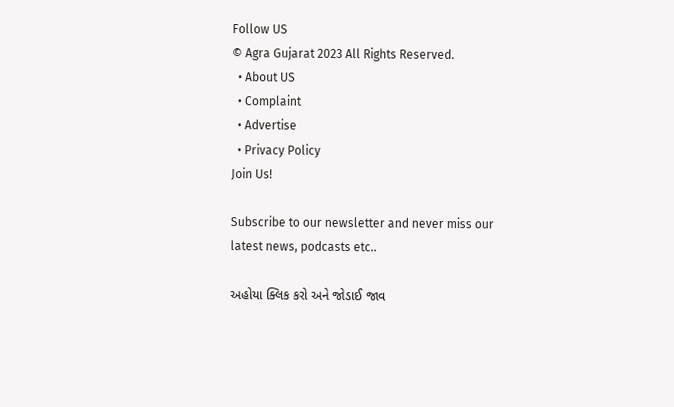Follow US
© Agra Gujarat 2023 All Rights Reserved.
  • About US
  • Complaint
  • Advertise
  • Privacy Policy
Join Us!

Subscribe to our newsletter and never miss our latest news, podcasts etc..

અહોયા ક્લિક કરો અને જોડાઈ જાવ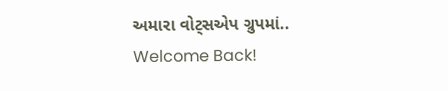અમારા વોટ્સએપ ગ્રુપમાં..
Welcome Back!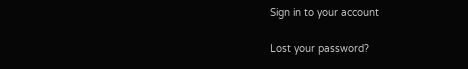Sign in to your account

Lost your password?